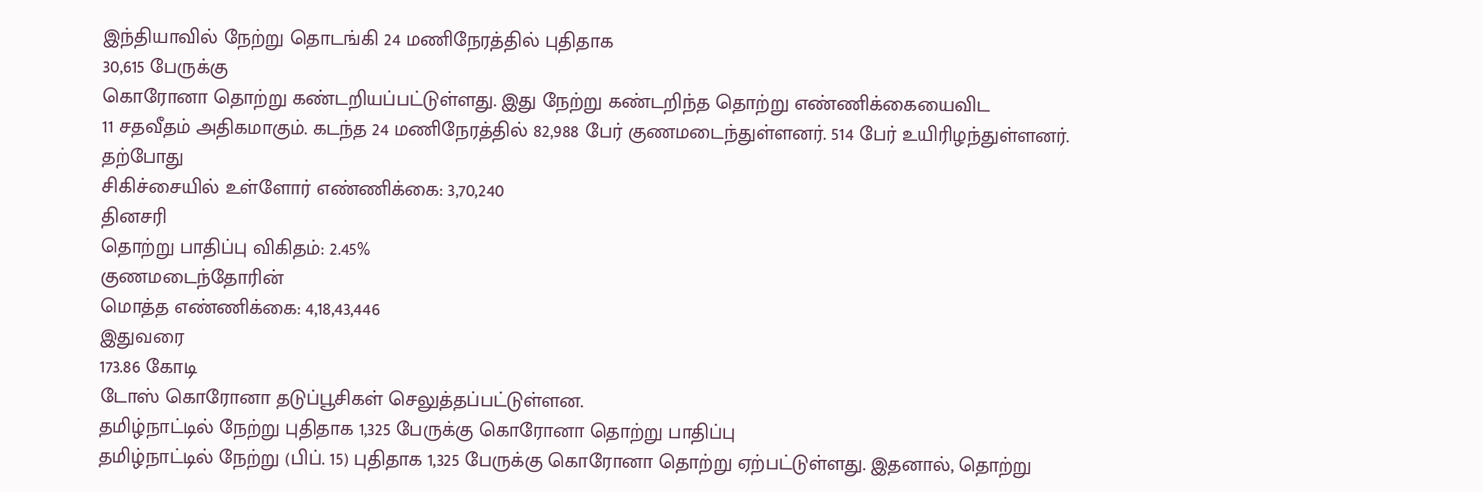இந்தியாவில் நேற்று தொடங்கி 24 மணிநேரத்தில் புதிதாக
30,615 பேருக்கு
கொரோனா தொற்று கண்டறியப்பட்டுள்ளது. இது நேற்று கண்டறிந்த தொற்று எண்ணிக்கையைவிட
11 சதவீதம் அதிகமாகும். கடந்த 24 மணிநேரத்தில் 82,988 பேர் குணமடைந்துள்ளனர். 514 பேர் உயிரிழந்துள்ளனர்.
தற்போது
சிகிச்சையில் உள்ளோர் எண்ணிக்கை: 3,70,240
தினசரி
தொற்று பாதிப்பு விகிதம்: 2.45%
குணமடைந்தோரின்
மொத்த எண்ணிக்கை: 4,18,43,446
இதுவரை
173.86 கோடி
டோஸ் கொரோனா தடுப்பூசிகள் செலுத்தப்பட்டுள்ளன.
தமிழ்நாட்டில் நேற்று புதிதாக 1,325 பேருக்கு கொரோனா தொற்று பாதிப்பு
தமிழ்நாட்டில் நேற்று (பிப். 15) புதிதாக 1,325 பேருக்கு கொரோனா தொற்று ஏற்பட்டுள்ளது. இதனால், தொற்று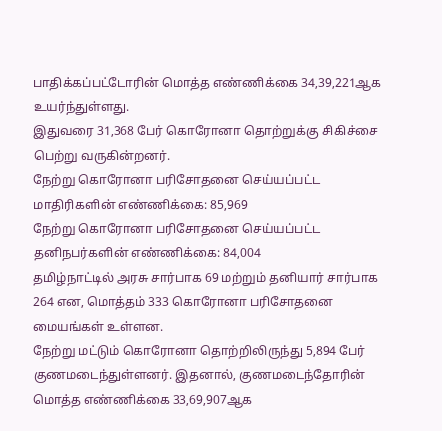பாதிக்கப்பட்டோரின் மொத்த எண்ணிக்கை 34,39,221ஆக உயர்ந்துள்ளது.
இதுவரை 31,368 பேர் கொரோனா தொற்றுக்கு சிகிச்சை பெற்று வருகின்றனர்.
நேற்று கொரோனா பரிசோதனை செய்யப்பட்ட மாதிரிகளின் எண்ணிக்கை: 85,969
நேற்று கொரோனா பரிசோதனை செய்யப்பட்ட தனிநபர்களின் எண்ணிக்கை: 84,004
தமிழ்நாட்டில் அரசு சார்பாக 69 மற்றும் தனியார் சார்பாக 264 என, மொத்தம் 333 கொரோனா பரிசோதனை மையங்கள் உள்ளன.
நேற்று மட்டும் கொரோனா தொற்றிலிருந்து 5,894 பேர் குணமடைந்துள்ளனர். இதனால், குணமடைந்தோரின் மொத்த எண்ணிக்கை 33,69,907ஆக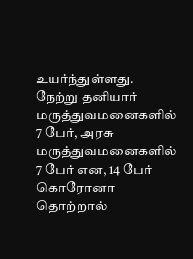உயர்ந்துள்ளது.
நேற்று தனியார் மருத்துவமனைகளில் 7 பேர், அரசு மருத்துவமனைகளில் 7 பேர் என, 14 பேர் கொரோனா தொற்றால்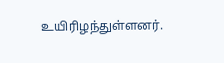உயிரிழந்துள்ளனர்.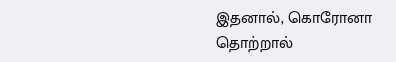இதனால், கொரோனா தொற்றால்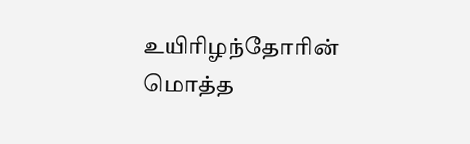உயிரிழந்தோரின் மொத்த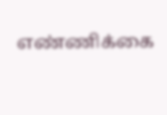எண்ணிக்கை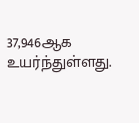37,946ஆக உயர்ந்துள்ளது.